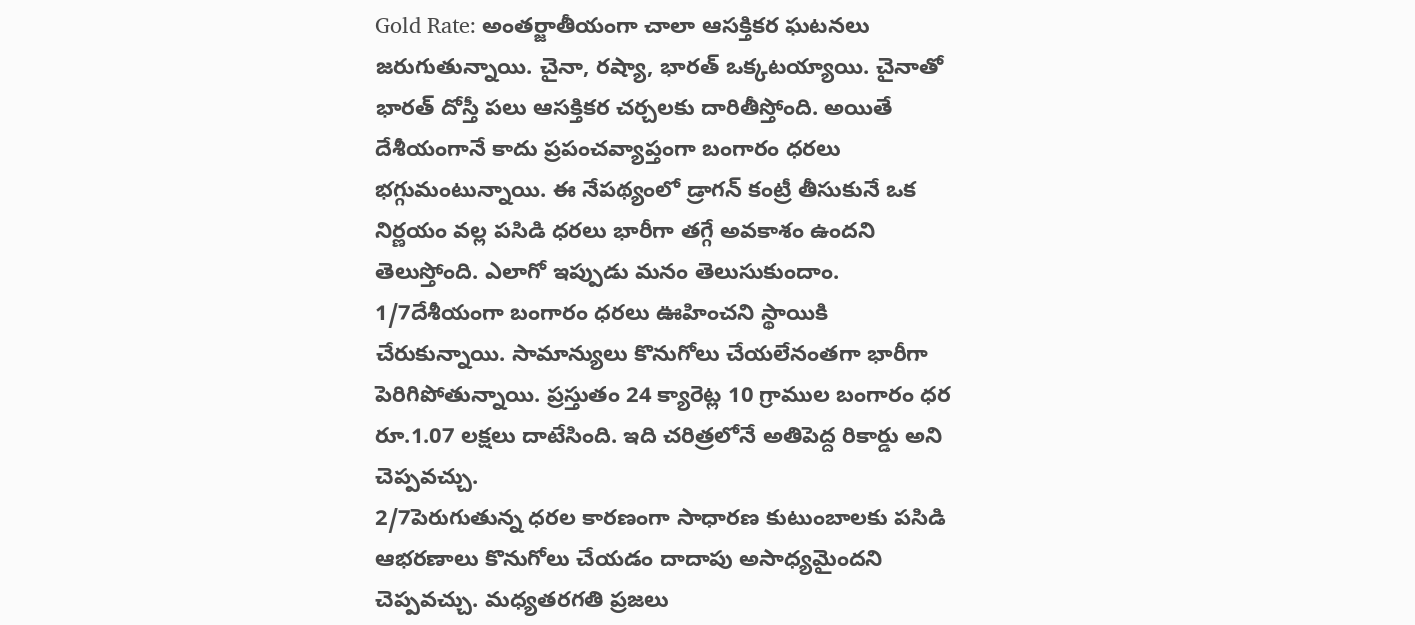Gold Rate: అంతర్జాతీయంగా చాలా ఆసక్తికర ఘటనలు జరుగుతున్నాయి. చైనా, రష్యా, భారత్ ఒక్కటయ్యాయి. చైనాతో భారత్ దోస్తీ పలు ఆసక్తికర చర్చలకు దారితీస్తోంది. అయితే దేశీయంగానే కాదు ప్రపంచవ్యాప్తంగా బంగారం ధరలు భగ్గుమంటున్నాయి. ఈ నేపథ్యంలో డ్రాగన్ కంట్రీ తీసుకునే ఒక నిర్ణయం వల్ల పసిడి ధరలు భారీగా తగ్గే అవకాశం ఉందని తెలుస్తోంది. ఎలాగో ఇప్పుడు మనం తెలుసుకుందాం.
1/7దేశీయంగా బంగారం ధరలు ఊహించని స్థాయికి చేరుకున్నాయి. సామాన్యులు కొనుగోలు చేయలేనంతగా భారీగా పెరిగిపోతున్నాయి. ప్రస్తుతం 24 క్యారెట్ల 10 గ్రాముల బంగారం ధర రూ.1.07 లక్షలు దాటేసింది. ఇది చరిత్రలోనే అతిపెద్ద రికార్డు అని చెప్పవచ్చు.
2/7పెరుగుతున్న ధరల కారణంగా సాధారణ కుటుంబాలకు పసిడి ఆభరణాలు కొనుగోలు చేయడం దాదాపు అసాధ్యమైందని చెప్పవచ్చు. మధ్యతరగతి ప్రజలు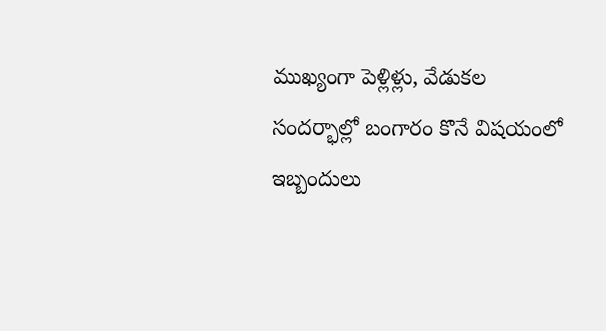ముఖ్యంగా పెళ్లిళ్లు, వేడుకల సందర్భాల్లో బంగారం కొనే విషయంలో ఇబ్బందులు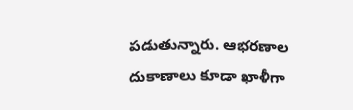పడుతున్నారు. ఆభరణాల దుకాణాలు కూడా ఖాళీగా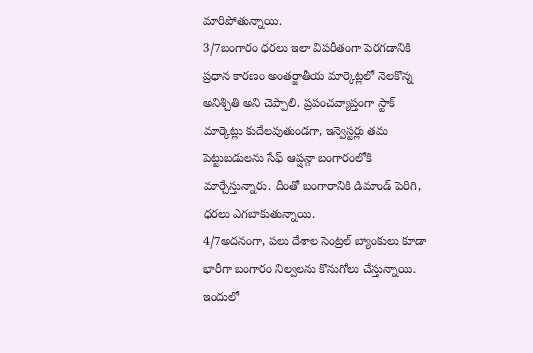మారిపోతున్నాయి.
3/7బంగారం ధరలు ఇలా విపరీతంగా పెరగడానికి ప్రధాన కారణం అంతర్జాతీయ మార్కెట్లలో నెలకొన్న అనిశ్చితి అని చెప్పాలి. ప్రపంచవ్యాప్తంగా స్టాక్ మార్కెట్లు కుదేలవుతుండగా, ఇన్వెస్టర్లు తమ పెట్టుబడులను సేఫ్ ఆప్షన్గా బంగారంలోకి మార్చేస్తున్నారు. దీంతో బంగారానికి డిమాండ్ పెరిగి, ధరలు ఎగబాకుతున్నాయి.
4/7అదనంగా, పలు దేశాల సెంట్రల్ బ్యాంకులు కూడా భారీగా బంగారం నిల్వలను కొనుగోలు చేస్తున్నాయి. ఇందులో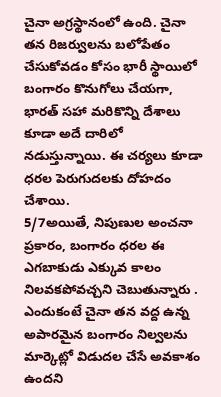చైనా అగ్రస్థానంలో ఉంది. చైనా తన రిజర్వులను బలోపేతం చేసుకోవడం కోసం భారీ స్థాయిలో బంగారం కొనుగోలు చేయగా, భారత్ సహా మరికొన్ని దేశాలు కూడా అదే దారిలో నడుస్తున్నాయి. ఈ చర్యలు కూడా ధరల పెరుగుదలకు దోహదం చేశాయి.
5/7అయితే, నిపుణుల అంచనా ప్రకారం, బంగారం ధరల ఈ ఎగబాకుడు ఎక్కువ కాలం నిలవకపోవచ్చని చెబుతున్నారు . ఎందుకంటే చైనా తన వద్ద ఉన్న అపారమైన బంగారం నిల్వలను మార్కెట్లో విడుదల చేసే అవకాశం ఉందని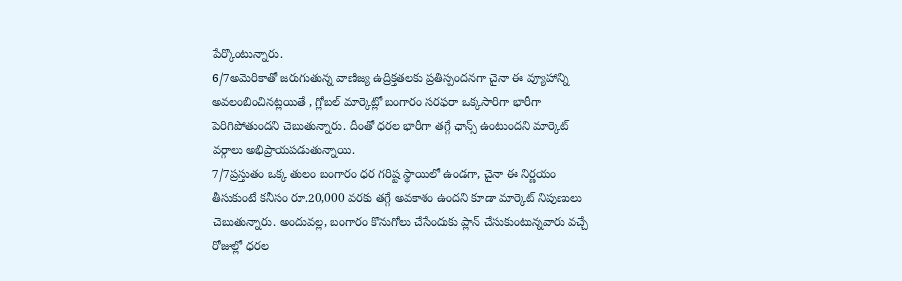పేర్కొంటున్నారు.
6/7అమెరికాతో జరుగుతున్న వాణిజ్య ఉద్రిక్తతలకు ప్రతిస్పందనగా చైనా ఈ వ్యూహాన్ని అవలంబించినట్లయితే , గ్లోబల్ మార్కెట్లో బంగారం సరఫరా ఒక్కసారిగా భారీగా పెరిగిపోతుందని చెబుతున్నారు. దీంతో ధరల భారీగా తగ్గే ఛాన్స్ ఉంటుందని మార్కెట్ వర్గాలు అభిప్రాయపడుతున్నాయి.
7/7ప్రస్తుతం ఒక్క తులం బంగారం ధర గరిష్ట స్థాయిలో ఉండగా, చైనా ఈ నిర్ణయం తీసుకుంటే కనీసం రూ.20,000 వరకు తగ్గే అవకాశం ఉందని కూడా మార్కెట్ నిపుణులు చెబుతున్నారు. అందువల్ల, బంగారం కొనుగోలు చేసేందుకు ప్లాన్ చేసుకుంటున్నవారు వచ్చే రోజుల్లో ధరల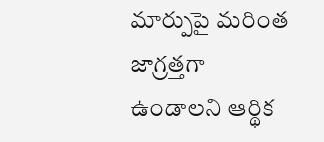మార్పుపై మరింత జాగ్రత్తగా ఉండాలని ఆర్థిక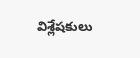విశ్లేషకులు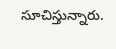సూచిస్తున్నారు.